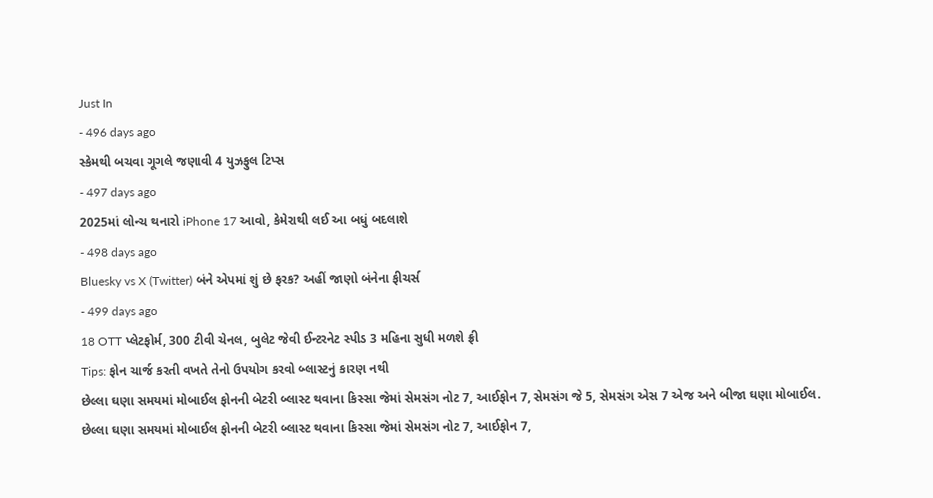Just In
- 496 days ago
સ્કેમથી બચવા ગૂગલે જણાવી 4 યુઝફુલ ટિપ્સ
- 497 days ago
2025માં લોન્ચ થનારો iPhone 17 આવો, કેમેરાથી લઈ આ બધું બદલાશે
- 498 days ago
Bluesky vs X (Twitter) બંને એપમાં શું છે ફરક? અહીં જાણો બંનેના ફીચર્સ
- 499 days ago
18 OTT પ્લેટફોર્મ, 300 ટીવી ચેનલ, બુલેટ જેવી ઈન્ટરનેટ સ્પીડ 3 મહિના સુધી મળશે ફ્રી
Tips: ફોન ચાર્જ કરતી વખતે તેનો ઉપયોગ કરવો બ્લાસ્ટનું કારણ નથી
છેલ્લા ઘણા સમયમાં મોબાઈલ ફોનની બેટરી બ્લાસ્ટ થવાના કિસ્સા જેમાં સેમસંગ નોટ 7, આઈફોન 7, સેમસંગ જે 5, સેમસંગ એસ 7 એજ અને બીજા ઘણા મોબાઈલ.
છેલ્લા ઘણા સમયમાં મોબાઈલ ફોનની બેટરી બ્લાસ્ટ થવાના કિસ્સા જેમાં સેમસંગ નોટ 7, આઈફોન 7,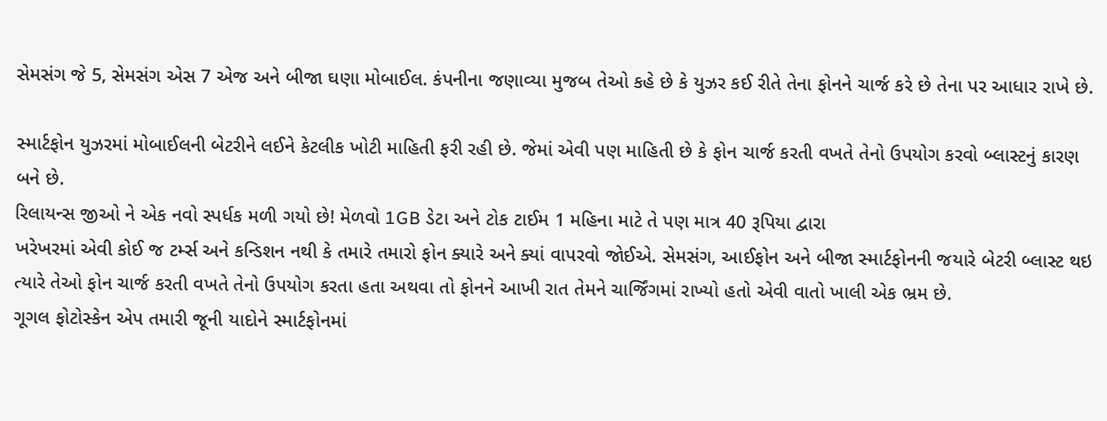સેમસંગ જે 5, સેમસંગ એસ 7 એજ અને બીજા ઘણા મોબાઈલ. કંપનીના જણાવ્યા મુજબ તેઓ કહે છે કે યુઝર કઈ રીતે તેના ફોનને ચાર્જ કરે છે તેના પર આધાર રાખે છે.

સ્માર્ટફોન યુઝરમાં મોબાઈલની બેટરીને લઈને કેટલીક ખોટી માહિતી ફરી રહી છે. જેમાં એવી પણ માહિતી છે કે ફોન ચાર્જ કરતી વખતે તેનો ઉપયોગ કરવો બ્લાસ્ટનું કારણ બને છે.
રિલાયન્સ જીઓ ને એક નવો સ્પર્ધક મળી ગયો છે! મેળવો 1GB ડેટા અને ટોક ટાઈમ 1 મહિના માટે તે પણ માત્ર 40 રૂપિયા દ્વારા
ખરેખરમાં એવી કોઈ જ ટર્મ્સ અને કન્ડિશન નથી કે તમારે તમારો ફોન ક્યારે અને ક્યાં વાપરવો જોઈએ. સેમસંગ, આઈફોન અને બીજા સ્માર્ટફોનની જયારે બેટરી બ્લાસ્ટ થઇ ત્યારે તેઓ ફોન ચાર્જ કરતી વખતે તેનો ઉપયોગ કરતા હતા અથવા તો ફોનને આખી રાત તેમને ચાર્જિંગમાં રાખ્યો હતો એવી વાતો ખાલી એક ભ્રમ છે.
ગૂગલ ફોટોસ્કેન એપ તમારી જૂની યાદોને સ્માર્ટફોનમાં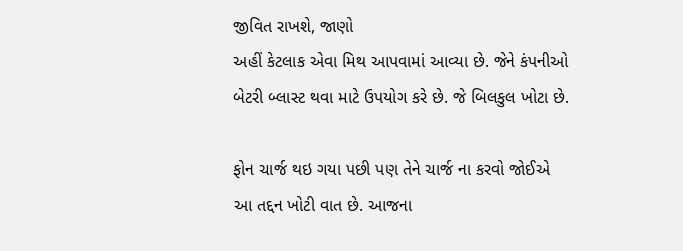જીવિત રાખશે, જાણો
અહીં કેટલાક એવા મિથ આપવામાં આવ્યા છે. જેને કંપનીઓ બેટરી બ્લાસ્ટ થવા માટે ઉપયોગ કરે છે. જે બિલકુલ ખોટા છે.

ફોન ચાર્જ થઇ ગયા પછી પણ તેને ચાર્જ ના કરવો જોઈએ
આ તદ્દન ખોટી વાત છે. આજના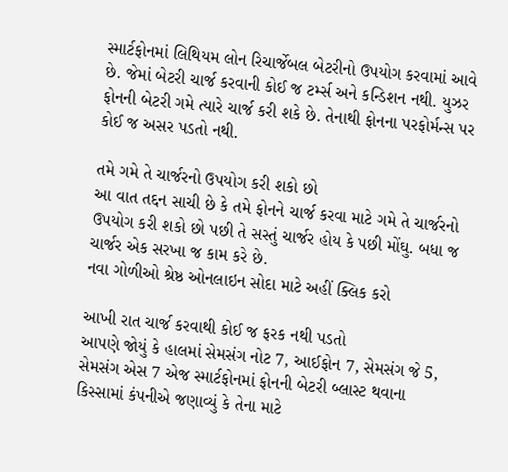સ્માર્ટફોનમાં લિથિયમ લોન રિચાર્જેબલ બેટરીનો ઉપયોગ કરવામાં આવે છે. જેમાં બેટરી ચાર્જ કરવાની કોઈ જ ટર્મ્સ અને કન્ડિશન નથી. યુઝર ફોનની બેટરી ગમે ત્યારે ચાર્જ કરી શકે છે. તેનાથી ફોનના પરફોર્મન્સ પર કોઈ જ અસર પડતો નથી.

તમે ગમે તે ચાર્જરનો ઉપયોગ કરી શકો છો
આ વાત તદ્દન સાચી છે કે તમે ફોનને ચાર્જ કરવા માટે ગમે તે ચાર્જરનો ઉપયોગ કરી શકો છો પછી તે સસ્તું ચાર્જર હોય કે પછી મોંઘુ. બધા જ ચાર્જર એક સરખા જ કામ કરે છે.
નવા ગોળીઓ શ્રેષ્ઠ ઓનલાઇન સોદા માટે અહીં ક્લિક કરો

આખી રાત ચાર્જ કરવાથી કોઈ જ ફરક નથી પડતો
આપણે જોયું કે હાલમાં સેમસંગ નોટ 7, આઈફોન 7, સેમસંગ જે 5, સેમસંગ એસ 7 એજ સ્માર્ટફોનમાં ફોનની બેટરી બ્લાસ્ટ થવાના કિસ્સામાં કંપનીએ જણાવ્યું કે તેના માટે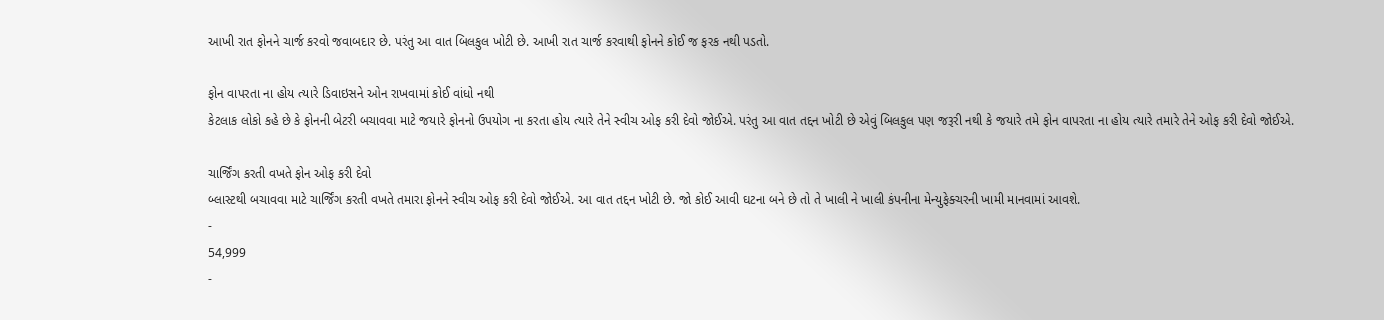આખી રાત ફોનને ચાર્જ કરવો જવાબદાર છે. પરંતુ આ વાત બિલકુલ ખોટી છે. આખી રાત ચાર્જ કરવાથી ફોનને કોઈ જ ફરક નથી પડતો.

ફોન વાપરતા ના હોય ત્યારે ડિવાઇસને ઓન રાખવામાં કોઈ વાંધો નથી
કેટલાક લોકો કહે છે કે ફોનની બેટરી બચાવવા માટે જયારે ફોનનો ઉપયોગ ના કરતા હોય ત્યારે તેને સ્વીચ ઓફ કરી દેવો જોઈએ. પરંતુ આ વાત તદ્દન ખોટી છે એવું બિલકુલ પણ જરૂરી નથી કે જયારે તમે ફોન વાપરતા ના હોય ત્યારે તમારે તેને ઓફ કરી દેવો જોઈએ.

ચાર્જિંગ કરતી વખતે ફોન ઓફ કરી દેવો
બ્લાસ્ટથી બચાવવા માટે ચાર્જિંગ કરતી વખતે તમારા ફોનને સ્વીચ ઓફ કરી દેવો જોઈએ. આ વાત તદ્દન ખોટી છે. જો કોઈ આવી ઘટના બને છે તો તે ખાલી ને ખાલી કંપનીના મેન્યુફેક્ચરની ખામી માનવામાં આવશે.
-
54,999
-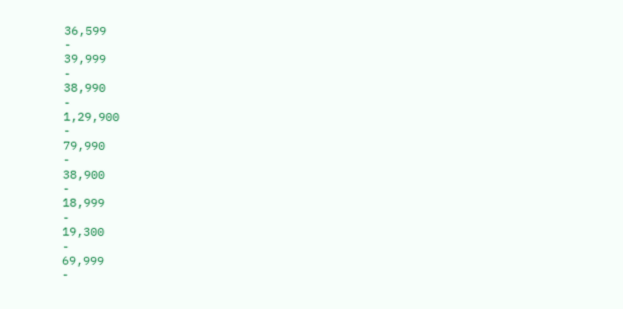36,599
-
39,999
-
38,990
-
1,29,900
-
79,990
-
38,900
-
18,999
-
19,300
-
69,999
-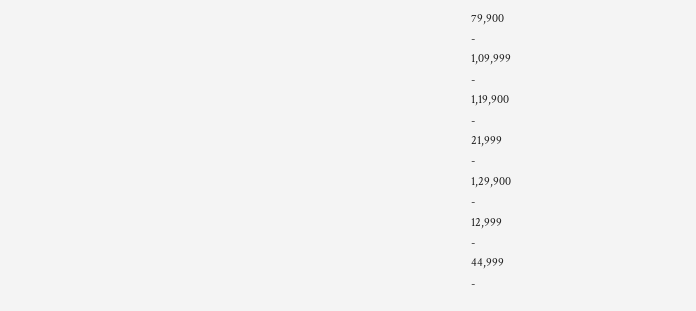79,900
-
1,09,999
-
1,19,900
-
21,999
-
1,29,900
-
12,999
-
44,999
-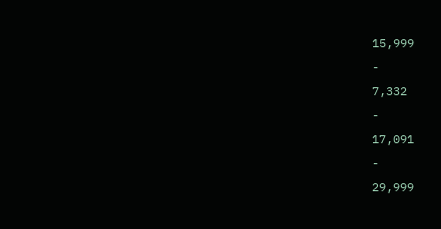15,999
-
7,332
-
17,091
-
29,999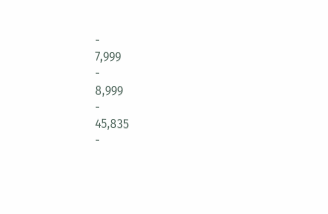-
7,999
-
8,999
-
45,835
-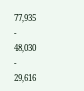77,935
-
48,030
-
29,616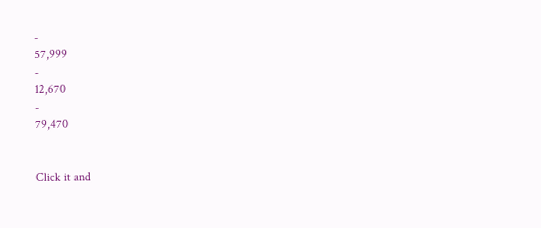-
57,999
-
12,670
-
79,470


Click it and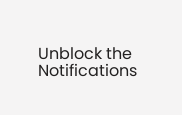Unblock the Notifications